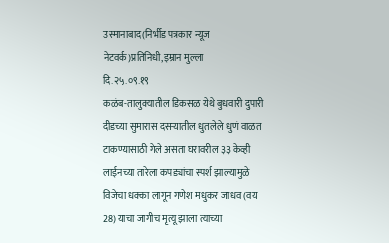उस्मानाबाद(निर्भीड पत्रकार न्यूज नेटवर्क)प्रतिनिधी,इम्रान मुल्ला
दि.२५.०९.१९
कळंब-तालुक्यातील डिकसळ येथे बुधवारी दुपारी दीडच्या सुमारास दसऱ्यातील धुतलेले धुणं वाळत टाकण्यासाठी गेले असता घरावरील ३३ केव्ही लाईनच्या तारेला कपड्यांचा स्पर्श झाल्यामुळे विजेचा धक्का लागून गणेश मधुकर जाधव (वय 28) याचा जागीच मृत्यू झाला त्याच्या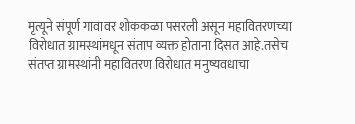मृत्यूने संपूर्ण गावावर शोककळा पसरली असून महावितरणच्या विरोधात ग्रामस्थांमधून संताप व्यक्त होताना दिसत आहे.तसेच संतप्त ग्रामस्थांनी महावितरण विरोधात मनुष्यवधाचा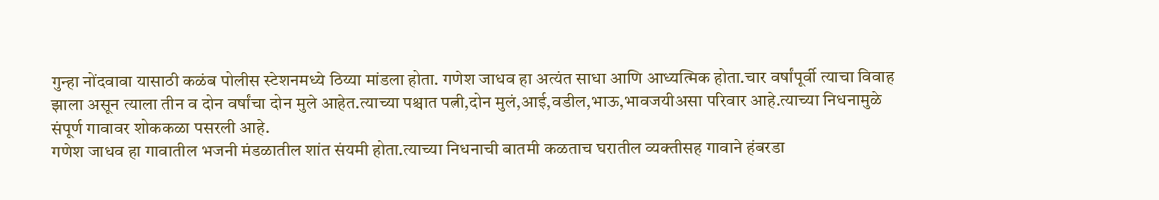गुन्हा नोंदवावा यासाठी कळंब पोलीस स्टेशनमध्ये ठिय्या मांडला होता. गणेश जाधव हा अत्यंत साधा आणि आध्यत्मिक होता.चार वर्षांपूर्वी त्याचा विवाह झाला असून त्याला तीन व दोन वर्षांचा दोन मुले आहेत.त्याच्या पश्चात पत्नी,दोन मुलं,आई,वडील,भाऊ,भावजयीअसा परिवार आहे.त्याच्या निधनामुळे संपूर्ण गावावर शोककळा पसरली आहे.
गणेश जाधव हा गावातील भजनी मंडळातील शांत संयमी होता.त्याच्या निधनाची बातमी कळताच घरातील व्यक्तीसह गावाने हंबरडा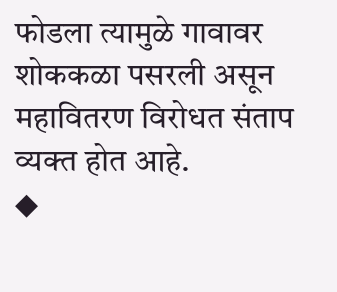फोडला त्यामुळे गावावर शोककळा पसरली असून महावितरण विरोधत संताप व्यक्त होत आहे.
◆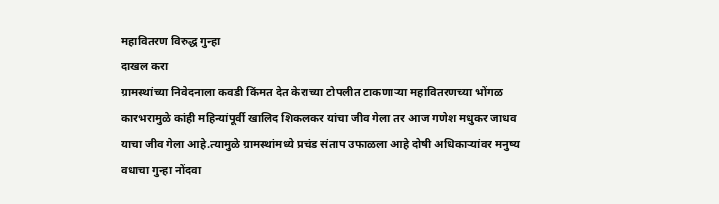महावितरण विरुद्ध गुन्हा
दाखल करा
ग्रामस्थांच्या निवेदनाला कवडी किंमत देत केराच्या टोपलीत टाकणाऱ्या महावितरणच्या भोंगळ कारभरामुळे कांही महिन्यांपूर्वी खालिद शिकलकर यांचा जीव गेला तर आज गणेश मधुकर जाधव याचा जीव गेला आहे.त्यामुळे ग्रामस्थांमध्ये प्रचंड संताप उफाळला आहे दोषी अधिकाऱ्यांवर मनुष्य वधाचा गुन्हा नोंदवा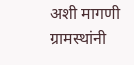अशी मागणी ग्रामस्थांनी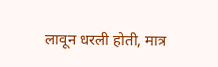लावून धरली होती, मात्र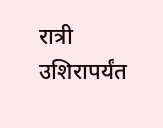रात्री उशिरापर्यंत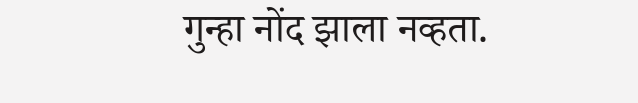गुन्हा नोंद झाला नव्हता.